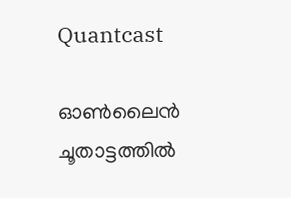Quantcast

ഓൺലൈൻ ചൂതാട്ടത്തിൽ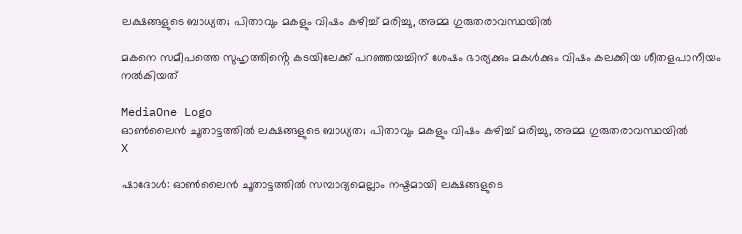ലക്ഷങ്ങളുടെ ബാധ്യത; പിതാവും മകളും വിഷം കഴിച്ച് മരിച്ചു, അമ്മ ഗുരുതരാവസ്ഥയിൽ

മകനെ സമീപത്തെ സുഹൃത്തിൻ്റെ കടയിലേക്ക് പറഞ്ഞയച്ചിന് ശേഷം ഭാര്യക്കും മകൾക്കും വിഷം കലക്കിയ ശീതളപാനീയം നൽകിയത്

MediaOne Logo
ഓൺലൈൻ ചൂതാട്ടത്തിൽ ലക്ഷങ്ങളുടെ ബാധ്യത; പിതാവും മകളും വിഷം കഴിച്ച് മരിച്ചു, അമ്മ ഗുരുതരാവസ്ഥയിൽ
X

ഷാദോൾ: ഓൺലൈൻ ചൂതാട്ടത്തിൽ സമ്പാദ്യമെല്ലാം നഷ്ടമായി ലക്ഷങ്ങളുടെ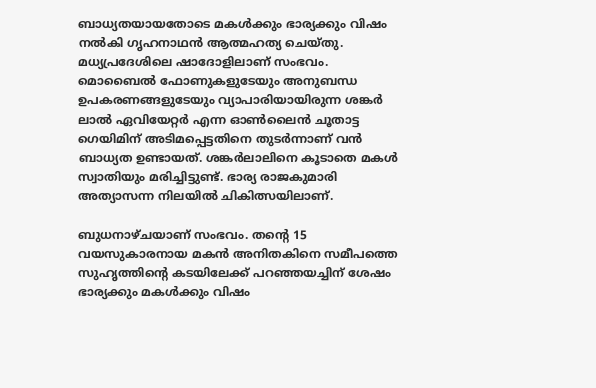ബാധ്യതയായതോടെ മകൾക്കും ഭാര്യക്കും വിഷം നൽകി ഗൃഹനാഥൻ ആത്മഹത്യ ചെയ്തു. മധ്യപ്രദേശിലെ ഷാദോളിലാണ് സംഭവം. മൊബൈൽ ഫോണുകളുടേയും അനുബന്ധ ഉപകരണങ്ങളുടേയും വ്യാപാരിയായിരുന്ന ശങ്കർ ലാൽ ഏവിയേറ്റർ എന്ന ഓൺലൈൻ ചൂതാട്ട ഗെയിമിന് അടിമപ്പെട്ടതിനെ തുടർന്നാണ് വൻ ബാധ്യത ഉണ്ടായത്. ശങ്കർലാലിനെ കൂടാതെ മകൾ സ്വാതിയും മരിച്ചിട്ടുണ്ട്. ഭാര്യ രാജകുമാരി അത്യാസന്ന നിലയിൽ ചികിത്സയിലാണ്.

ബുധനാഴ്ചയാണ് സംഭവം. തൻ്റെ 15 വയസുകാരനായ മകൻ അനിതകിനെ സമീപത്തെ സുഹൃത്തിൻ്റെ കടയിലേക്ക് പറഞ്ഞയച്ചിന് ശേഷം ഭാര്യക്കും മകൾക്കും വിഷം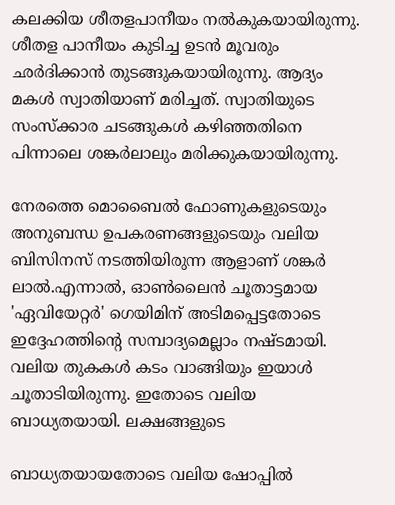കലക്കിയ ശീതളപാനീയം നൽകുകയായിരുന്നു. ശീതള പാനീയം കുടിച്ച ഉടൻ മൂവരും ഛർദിക്കാൻ തുടങ്ങുകയായിരുന്നു. ആദ്യം മകൾ സ്വാതിയാണ് മരിച്ചത്. സ്വാതിയുടെ സംസ്‌ക്കാര ചടങ്ങുകൾ കഴിഞ്ഞതിനെ പിന്നാലെ ശങ്കർലാലും മരിക്കുകയായിരുന്നു.

നേരത്തെ മൊബൈൽ ഫോണുകളുടെയും അനുബന്ധ ഉപകരണങ്ങളുടെയും വലിയ ബിസിനസ് നടത്തിയിരുന്ന ആളാണ് ശങ്കർ ലാൽ.എന്നാൽ, ഓൺലൈൻ ചൂതാട്ടമായ 'ഏവിയേറ്റർ' ഗെയിമിന് അടിമപ്പെട്ടതോടെ ഇദ്ദേഹത്തിൻ്റെ സമ്പാദ്യമെല്ലാം നഷ്ടമായി. വലിയ തുകകൾ കടം വാങ്ങിയും ഇയാൾ ചൂതാടിയിരുന്നു. ഇതോടെ വലിയ ബാധ്യതയായി. ലക്ഷങ്ങളുടെ

ബാധ്യതയായതോടെ വലിയ ഷോപ്പിൽ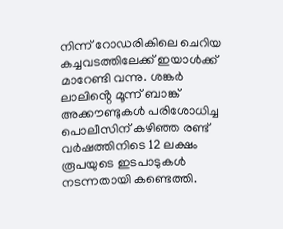നിന്ന് റോഡരികിലെ ചെറിയ കച്ചവടത്തിലേക്ക് ഇയാൾക്ക് മാറേണ്ടി വന്നു. ശങ്കർ ലാലിൻ്റെ മൂന്ന് ബാങ്ക് അക്കൗണ്ടുകൾ പരിശോധിച്ച പൊലീസിന് കഴിഞ്ഞ രണ്ട് വർഷത്തിനിടെ 12 ലക്ഷം രൂപയുടെ ഇടപാടുകൾ നടന്നതായി കണ്ടെത്തി.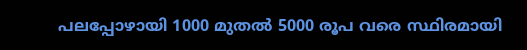പലപ്പോഴായി 1000 മുതൽ 5000 രൂപ വരെ സ്ഥിരമായി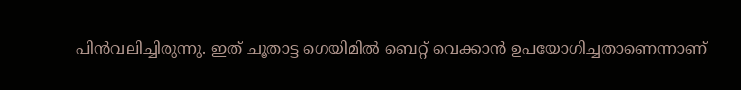പിൻവലിച്ചിരുന്നു. ഇത് ചൂതാട്ട ഗെയിമിൽ ബെറ്റ് വെക്കാൻ ഉപയോഗിച്ചതാണെന്നാണ്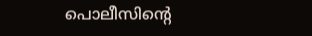പൊലീസിന്റെ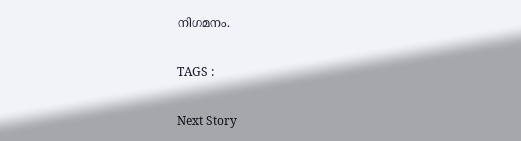നിഗമനം.

TAGS :

Next Story